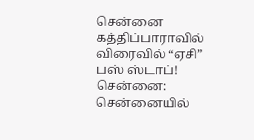சென்னை கத்திப்பாராவில் விரைவில் “ஏசி” பஸ் ஸ்டாப்!
சென்னை: சென்னையில்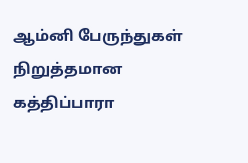ஆம்னி பேருந்துகள் நிறுத்தமான கத்திப்பாரா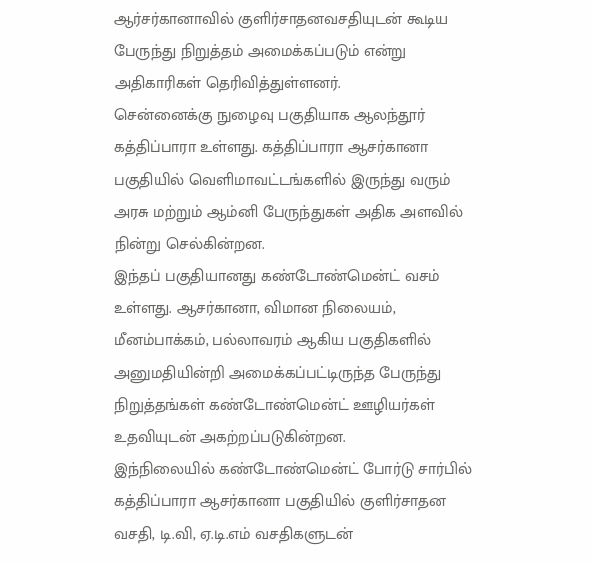ஆர்சர்கானாவில் குளிர்சாதனவசதியுடன் கூடிய பேருந்து நிறுத்தம் அமைக்கப்படும் என்று அதிகாரிகள் தெரிவித்துள்ளனர்.
சென்னைக்கு நுழைவு பகுதியாக ஆலந்தூர் கத்திப்பாரா உள்ளது. கத்திப்பாரா ஆசர்கானா பகுதியில் வெளிமாவட்டங்களில் இருந்து வரும் அரசு மற்றும் ஆம்னி பேருந்துகள் அதிக அளவில் நின்று செல்கின்றன.
இந்தப் பகுதியானது கண்டோண்மென்ட் வசம் உள்ளது. ஆசர்கானா, விமான நிலையம், மீனம்பாக்கம், பல்லாவரம் ஆகிய பகுதிகளில் அனுமதியின்றி அமைக்கப்பட்டிருந்த பேருந்து நிறுத்தங்கள் கண்டோண்மென்ட் ஊழியர்கள் உதவியுடன் அகற்றப்படுகின்றன.
இந்நிலையில் கண்டோண்மென்ட் போர்டு சார்பில் கத்திப்பாரா ஆசர்கானா பகுதியில் குளிர்சாதன வசதி, டி.வி, ஏ.டி.எம் வசதிகளுடன்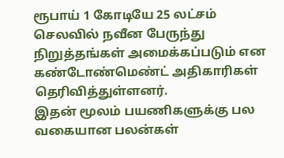ரூபாய் 1 கோடியே 25 லட்சம் செலவில் நவீன பேருந்து நிறுத்தங்கள் அமைக்கப்படும் என கண்டோண்மெண்ட் அதிகாரிகள் தெரிவித்துள்ளனர்.
இதன் மூலம் பயணிகளுக்கு பல வகையான பலன்கள்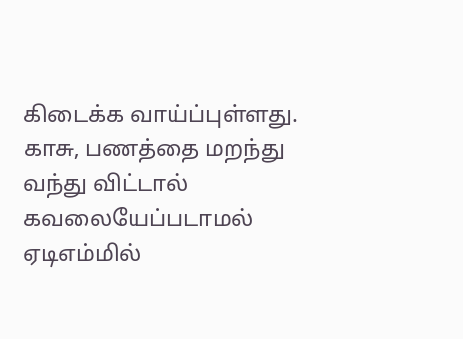கிடைக்க வாய்ப்புள்ளது. காசு, பணத்தை மறந்து வந்து விட்டால் கவலையேப்படாமல் ஏடிஎம்மில்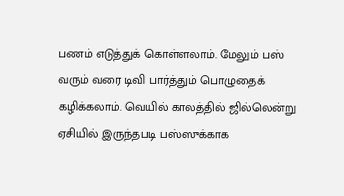பணம் எடுத்துக் கொள்ளலாம். மேலும் பஸ் வரும் வரை டிவி பார்த்தும் பொழுதைக் கழிக்கலாம். வெயில் காலத்தில் ஜில்லென்று ஏசியில் இருந்தபடி பஸ்ஸுக்காக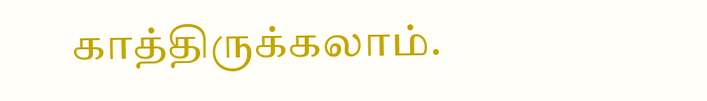காத்திருக்கலாம்.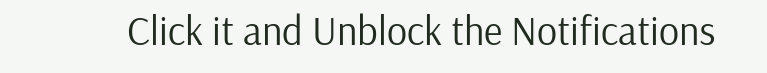Click it and Unblock the Notifications